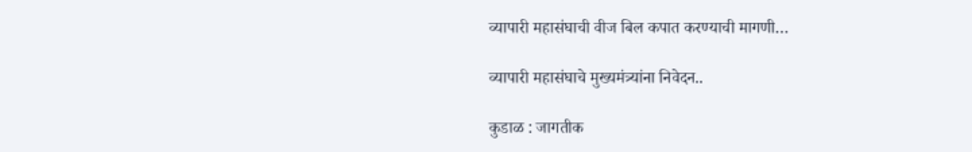व्यापारी महासंघाची वीज बिल कपात करण्याची मागणी…

व्यापारी महासंघाचे मुख्यमंत्र्यांना निवेदन..

कुडाळ : जागतीक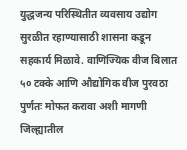युद्धजन्य परिस्थितीत व्यवसाय उद्योग सुरळीत रहाण्यासाठी शासना कडून सहकार्य मिळावे. वाणिज्यिक वीज बिलात ५० टक्के आणि औद्योगिक वीज पुरवठा पुर्णतः मोफत करावा अशी मागणी जिल्ह्यातील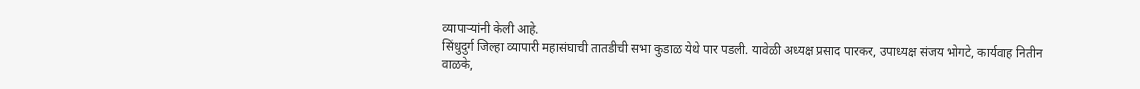व्यापाऱ्यांनी केली आहे.
सिंधुदुर्ग जिल्हा व्यापारी महासंघाची तातडीची सभा कुडाळ येथे पार पडली. यावेळी अध्यक्ष प्रसाद पारकर, उपाध्यक्ष संजय भोगटे, कार्यवाह नितीन वाळके,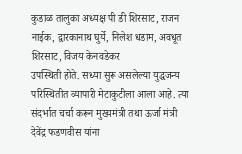कुडाळ तालुका अध्यक्ष पी डी शिरसाट, राजन नाईक, द्वारकानाथ घुर्ये, निलेश धडाम, अवधूत शिरसाट, विजय केनवडेकर
उपस्थिती होते. सध्या सुरू असलेल्या युद्धजन्य परिस्थितीत व्यापारी मेटाकुटीला आला आहे. त्या संदर्भात चर्चा करून मुख्यमंत्री तथा ऊर्जा मंत्री देवेंद्र फडणवीस यांना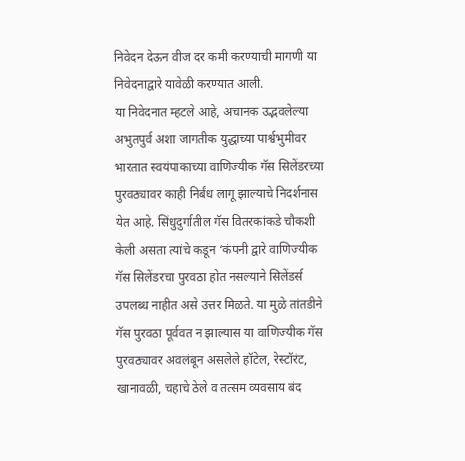निवेदन देऊन वीज दर कमी करण्याची मागणी या निवेदनाद्वारे यावेळी करण्यात आली.
या निवेदनात म्हटले आहे, अचानक उद्भवलेल्या अभुतपुर्व अशा जागतीक युद्धाच्या पार्श्वभुमीवर भारतात स्वयंपाकाच्या वाणिज्यीक गॅस सिलेंडरच्या पुरवठ्यावर काही निर्बंध लागू झाल्याचे निदर्शनास येत आहे. सिंधुदुर्गातील गॅस वितरकांकडे चौकशी केली असता त्यांचे कडून ‘कंपनी द्वारे वाणिज्यीक गॅस सिलेंडरचा पुरवठा होत नसल्याने सिलेंडर्स उपलब्ध नाहीत असे उत्तर मिळते. या मुळे तांतडीने गॅस पुरवठा पूर्ववत न झाल्यास या वाणिज्यीक गॅस पुरवठ्यावर अवलंबून असलेले हॉटेल, रेस्टॉरंट, खानावळी, चहाचे ठेले व तत्सम व्यवसाय बंद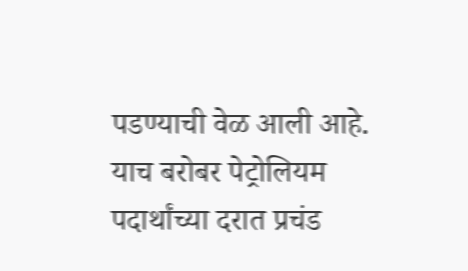पडण्याची वेळ आली आहे.
याच बरोबर पेट्रोलियम पदार्थांच्या दरात प्रचंड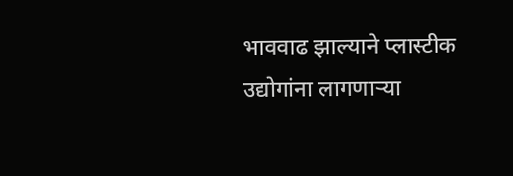भाववाढ झाल्याने प्लास्टीक उद्योगांना लागणाऱ्या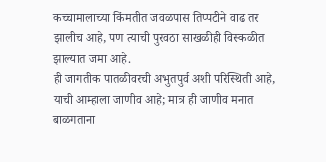कच्चामालाच्या किंमतीत जवळपास तिप्पटीने वाढ तर झालीच आहे, पण त्याची पुरवठा साखळीही विस्कळीत झाल्यात जमा आहे.
ही जागतीक पातळीवरची अभुतपुर्व अशी परिस्थिती आहे, याची आम्हाला जाणीव आहे; मात्र ही जाणीव मनात बाळगताना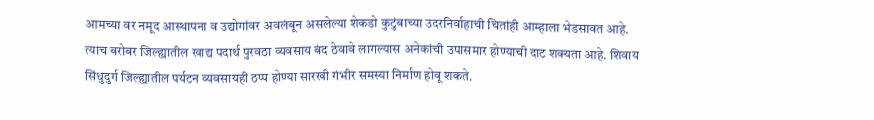आमच्या वर नमूद आस्थापना व उद्योगांवर अवलंबून असलेल्या शेकडो कुटुंबाच्या उदरनिर्वाहाची चितांही आम्हाला भेडसावत आहे. त्याच बरोबर जिल्ह्यातील खाद्य पदार्थ पुरवठा व्यवसाय बंद ठेवावे लागल्यास अनेकांची उपासमार होण्याची दाट शक्यता आहे. शिवाय सिंधुदुर्ग जिल्ह्यातील पर्यटन व्यवसायही ठप्प होण्या सारखी गंभीर समस्या निर्माण होवू शकते.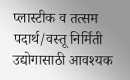प्लास्टीक व तत्सम पदार्थ/वस्तू निर्मिती उद्योगासाठी आवश्यक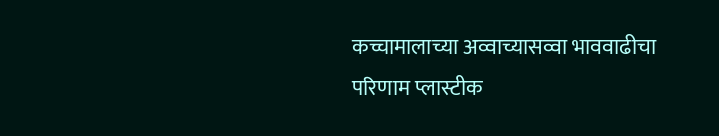कच्चामालाच्या अव्वाच्यासव्वा भाववाढीचा परिणाम प्लास्टीक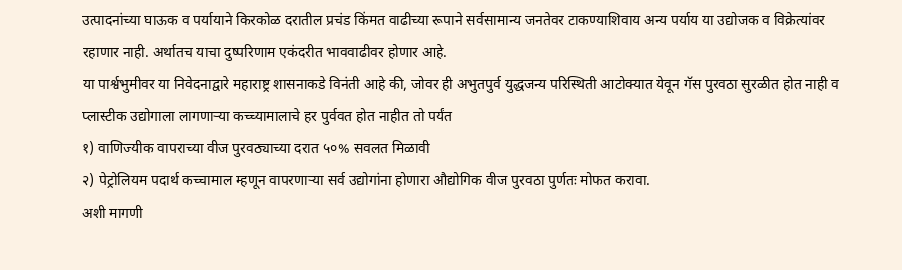उत्पादनांच्या घाऊक व पर्यायाने किरकोळ दरातील प्रचंड किंमत वाढीच्या रूपाने सर्वसामान्य जनतेवर टाकण्याशिवाय अन्य पर्याय या उद्योजक व विक्रेत्यांवर रहाणार नाही. अर्थातच याचा दुष्परिणाम एकंदरीत भाववाढीवर होणार आहे.
या पार्श्वभुमीवर या निवेदनाद्वारे महाराष्ट्र शासनाकडे विनंती आहे की, जोवर ही अभुतपुर्व युद्धजन्य परिस्थिती आटोक्यात येवून गॅस पुरवठा सुरळीत होत नाही व प्लास्टीक उद्योगाला लागणाऱ्या कच्च्यामालाचे हर पुर्ववत होत नाहीत तो पर्यंत
१) वाणिज्यीक वापराच्या वीज पुरवठ्याच्या दरात ५०% सवलत मिळावी
२) पेट्रोलियम पदार्थ कच्चामाल म्हणून वापरणाऱ्या सर्व उद्योगांना होणारा औद्योगिक वीज पुरवठा पुर्णतः मोफत करावा.
अशी मागणी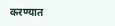करण्यात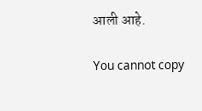आली आहे.

You cannot copy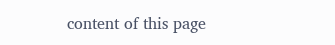content of this page